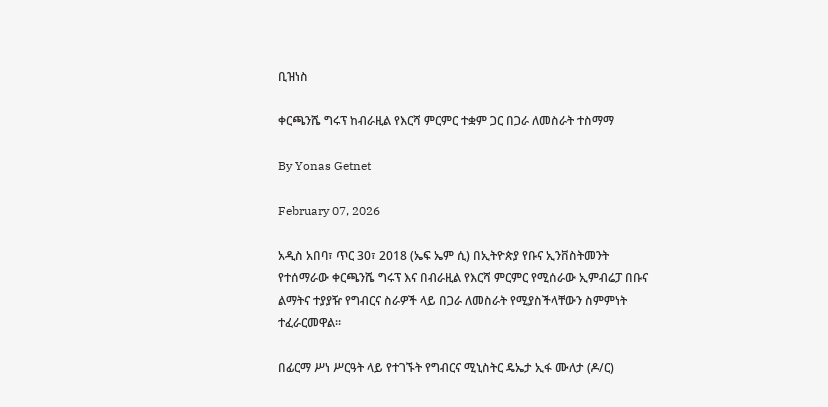ቢዝነስ

ቀርጫንሼ ግሩፕ ከብራዚል የእርሻ ምርምር ተቋም ጋር በጋራ ለመስራት ተስማማ

By Yonas Getnet

February 07, 2026

አዲስ አበባ፣ ጥር 30፣ 2018 (ኤፍ ኤም ሲ) በኢትዮጵያ የቡና ኢንቨስትመንት የተሰማራው ቀርጫንሼ ግሩፕ እና በብራዚል የእርሻ ምርምር የሚሰራው ኢምብሬፓ በቡና ልማትና ተያያዥ የግብርና ስራዎች ላይ በጋራ ለመስራት የሚያስችላቸውን ስምምነት ተፈራርመዋል።

በፊርማ ሥነ ሥርዓት ላይ የተገኙት የግብርና ሚኒስትር ዴኤታ ኢፋ ሙለታ (ዶ/ር)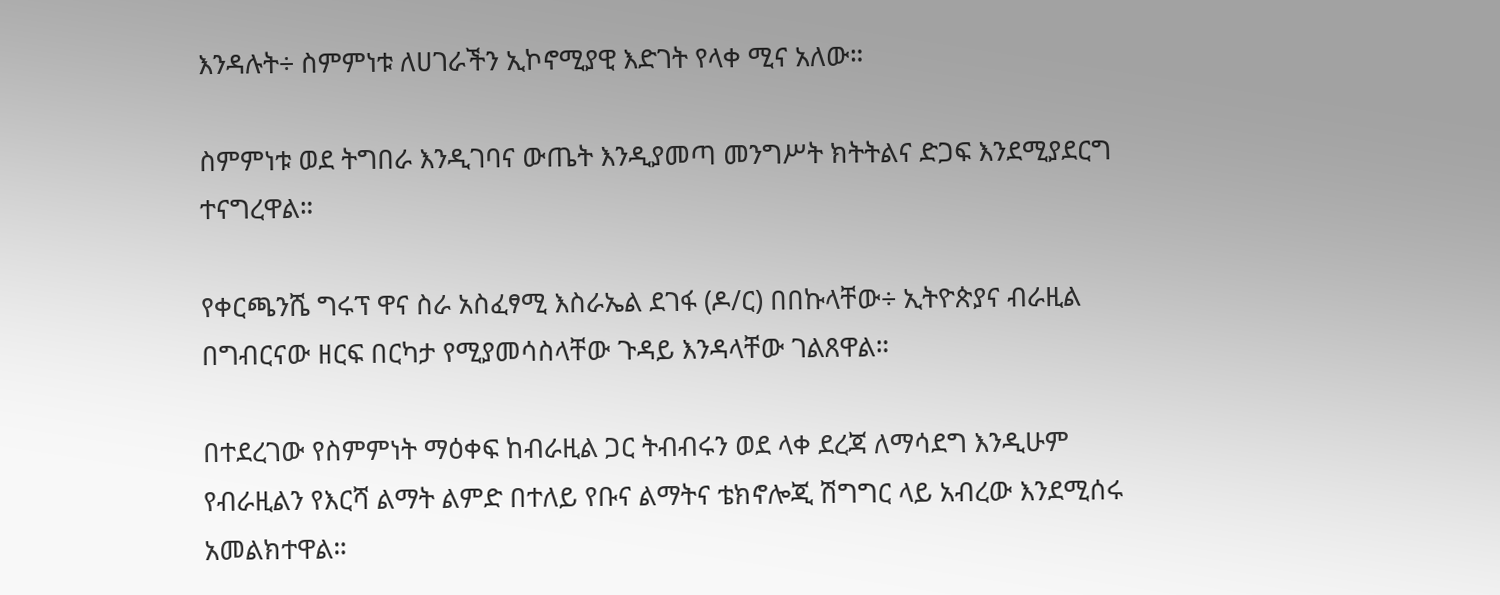እንዳሉት÷ ስምምነቱ ለሀገራችን ኢኮኖሚያዊ እድገት የላቀ ሚና አለው።

ስምምነቱ ወደ ትግበራ እንዲገባና ውጤት እንዲያመጣ መንግሥት ክትትልና ድጋፍ እንደሚያደርግ ተናግረዋል።

የቀርጫንሼ ግሩፕ ዋና ስራ አስፈፃሚ እስራኤል ደገፋ (ዶ/ር) በበኩላቸው÷ ኢትዮጵያና ብራዚል በግብርናው ዘርፍ በርካታ የሚያመሳስላቸው ጉዳይ እንዳላቸው ገልጸዋል።

በተደረገው የስምምነት ማዕቀፍ ከብራዚል ጋር ትብብሩን ወደ ላቀ ደረጃ ለማሳደግ እንዲሁም የብራዚልን የእርሻ ልማት ልምድ በተለይ የቡና ልማትና ቴክኖሎጂ ሽግግር ላይ አብረው እንደሚሰሩ አመልክተዋል።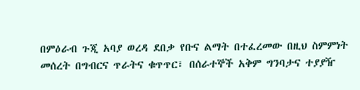በምዕራብ ጉጂ አባያ ወረዳ ደበቃ የቡና ልማት በተፈረመው በዚህ ስምምነት መሰረት በግብርና ጥራትና ቁጥጥር፣ በሰራተኞች አቅም ግንባታና ተያያዥ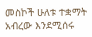መስኮች ሁለቱ ተቋማት አብረው እንደሚሰሩ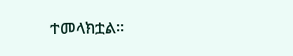ተመላክቷል።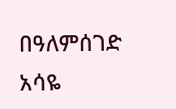በዓለምሰገድ አሳዬ